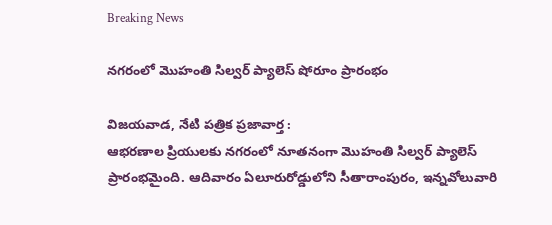Breaking News

నగరంలో మొహంతి సిల్వర్‌ ప్యాలెస్‌ షోరూం ప్రారంభం

విజయవాడ, నేటి పత్రిక ప్రజావార్త :
ఆభరణాల ప్రియులకు నగరంలో నూతనంగా మొహంతి సిల్వర్‌ ప్యాలెస్‌ ప్రారంభమైంది. ఆదివారం ఏలూరురోడ్డులోని సీతారాంపురం, ఇన్నవోలువారి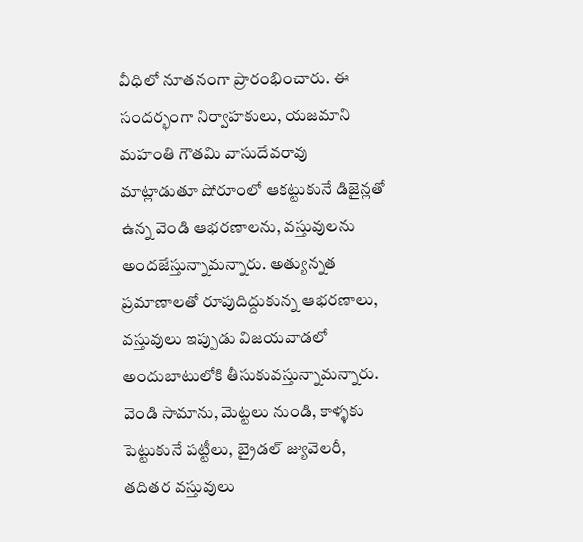వీధిలో నూతనంగా ప్రారంభించారు. ఈ సందర్భంగా నిర్వాహకులు, యజమాని మహంతి గౌతమి వాసుదేవరావు మాట్లాడుతూ షోరూంలో ఆకట్టుకునే డిజైన్లతో ఉన్న వెండి ఆభరణాలను, వస్తువులను అందజేస్తున్నామన్నారు. అత్యున్నత ప్రమాణాలతో రూపుదిద్దుకున్న ఆభరణాలు, వస్తువులు ఇప్పుడు విజయవాడలో అందుబాటులోకి తీసుకువస్తున్నామన్నారు. వెండి సామాను, మెట్టలు నుండి, కాళ్ళకు పెట్టుకునే పట్టీలు, బ్రైడల్‌ జ్యువెలరీ, తదితర వస్తువులు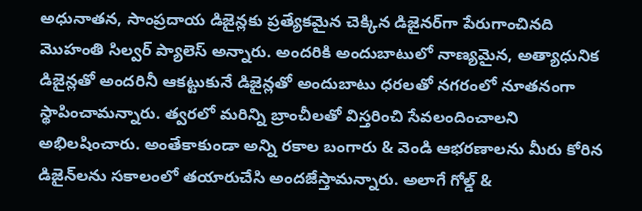అధునాతన, సాంప్రదాయ డిజైన్లకు ప్రత్యేకమైన చెక్కిన డిజైనర్‌గా పేరుగాంచినది మొహంతి సిల్వర్‌ ప్యాలెస్‌ అన్నారు. అందరికి అందుబాటులో నాణ్యమైన, అత్యాధునిక డిజైన్లతో అందరినీ ఆకట్టుకునే డిజైన్లతో అందుబాటు ధరలతో నగరంలో నూతనంగా స్థాపించామన్నారు. త్వరలో మరిన్ని బ్రాంచీలతో విస్తరించి సేవలందించాలని అభిలషించారు. అంతేకాకుండా అన్ని రకాల బంగారు & వెండి ఆభరణాలను మీరు కోరిన డిజైన్‌లను సకాలంలో తయారుచేసి అందజేస్తామన్నారు. అలాగే గోల్డ్‌ &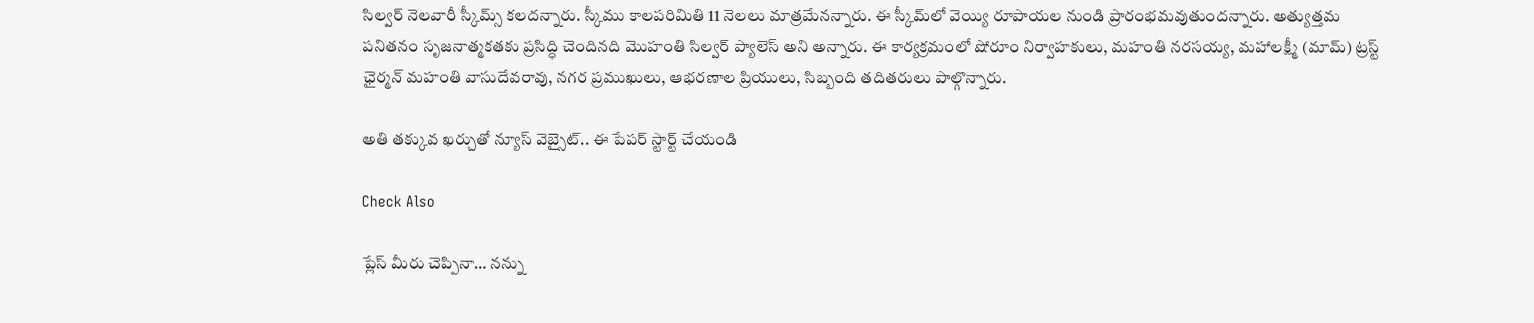సిల్వర్‌ నెలవారీ స్కీమ్స్‌ కలదన్నారు. స్కీము కాలపరిమితి 11 నెలలు మాత్రమేనన్నారు. ఈ స్కీమ్‌లో వెయ్యి రూపాయల నుండి ప్రారంభమవుతుందన్నారు. అత్యుత్తమ పనితనం సృజనాత్మకతకు ప్రసిద్ధి చెందినది మొహంతి సిల్వర్‌ ప్యాలెస్‌ అని అన్నారు. ఈ కార్యక్రమంలో షోరూం నిర్వాహకులు, మహంతి నరసయ్య, మహాలక్ష్మీ (మామ్‌) ట్రస్ట్‌ ఛైర్మన్‌ మహంతి వాసుదేవరావు, నగర ప్రముఖులు, ఆభరణాల ప్రియులు, సిబ్బంది తదితరులు పాల్గొన్నారు.

అతి తక్కువ ఖర్చుతో న్యూస్ వెబ్సైట్.. ఈ పేపర్ స్టార్ట్ చేయండి

Check Also

ప్లేస్ మీరు చెప్పినా… నన్ను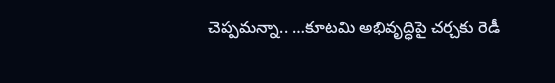చెప్పమన్నా.. …కూటమి అభివృద్ధిపై చర్చకు రెడీ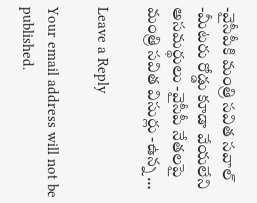-వైసీపీకి మంత్రి సవిత సవాల్ -మీటరు రోడ్డు కూడా వేయలేని అసమర్థులు -వైసీపీ నేతలపై మంత్రి సవిత విసుర్లు -ఉన్న …

Leave a Reply

Your email address will not be published.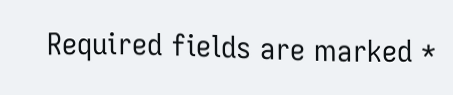Required fields are marked *